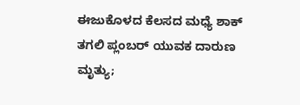ಈಜುಕೊಳದ ಕೆಲಸದ ಮಧ್ಯೆ ಶಾಕ್ ತಗಲಿ ಪ್ಲಂಬರ್ ಯುವಕ ದಾರುಣ ಮೃತ್ಯು;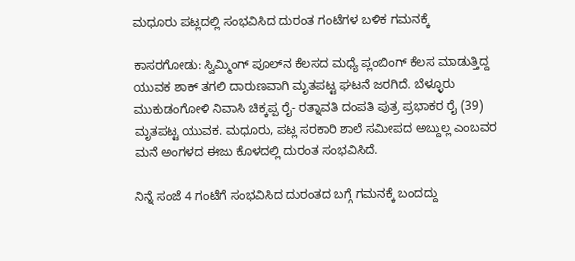ಮಧೂರು ಪಟ್ಲದಲ್ಲಿ ಸಂಭವಿಸಿದ ದುರಂತ ಗಂಟೆಗಳ ಬಳಿಕ ಗಮನಕ್ಕೆ

ಕಾಸರಗೋಡು: ಸ್ವಿಮ್ಮಿಂಗ್ ಪೂಲ್‌ನ ಕೆಲಸದ ಮಧ್ಯೆ ಪ್ಲಂಬಿಂಗ್ ಕೆಲಸ ಮಾಡುತ್ತಿದ್ದ ಯುವಕ ಶಾಕ್ ತಗಲಿ ದಾರುಣವಾಗಿ ಮೃತಪಟ್ಟ ಘಟನೆ ಜರಗಿದೆ. ಬೆಳ್ಳೂರು ಮುಕುಡಂಗೋಳಿ ನಿವಾಸಿ ಚಿಕ್ಕಪ್ಪ ರೈ- ರತ್ನಾವತಿ ದಂಪತಿ ಪುತ್ರ ಪ್ರಭಾಕರ ರೈ (39) ಮೃತಪಟ್ಟ ಯುವಕ. ಮಧೂರು, ಪಟ್ಲ ಸರಕಾರಿ ಶಾಲೆ ಸಮೀಪದ ಅಬ್ದುಲ್ಲ ಎಂಬವರ ಮನೆ ಅಂಗಳದ ಈಜು ಕೊಳದಲ್ಲಿ ದುರಂತ ಸಂಭವಿಸಿದೆ.

ನಿನ್ನೆ ಸಂಜೆ 4 ಗಂಟೆಗೆ ಸಂಭವಿಸಿದ ದುರಂತದ ಬಗ್ಗೆ ಗಮನಕ್ಕೆ ಬಂದದ್ದು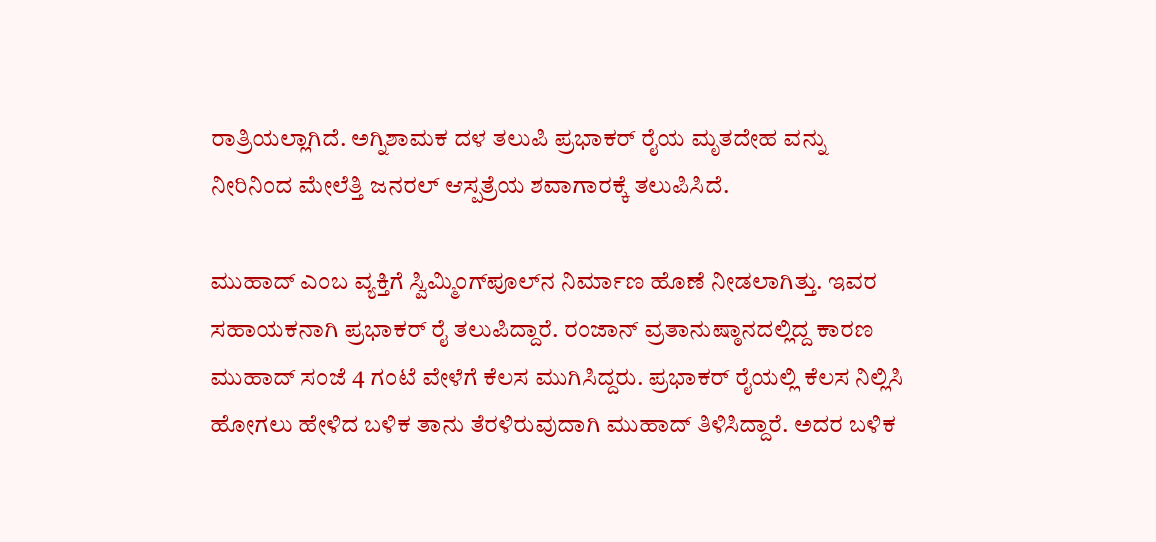ರಾತ್ರಿಯಲ್ಲಾಗಿದೆ. ಅಗ್ನಿಶಾಮಕ ದಳ ತಲುಪಿ ಪ್ರಭಾಕರ್ ರೈಯ ಮೃತದೇಹ ವನ್ನು ನೀರಿನಿಂದ ಮೇಲೆತ್ತಿ ಜನರಲ್ ಆಸ್ಪತ್ರೆಯ ಶವಾಗಾರಕ್ಕೆ ತಲುಪಿಸಿದೆ.

ಮುಹಾದ್ ಎಂಬ ವ್ಯಕ್ತಿಗೆ ಸ್ವಿಮ್ಮಿಂಗ್‌ಪೂಲ್‌ನ ನಿರ್ಮಾಣ ಹೊಣೆ ನೀಡಲಾಗಿತ್ತು. ಇವರ ಸಹಾಯಕನಾಗಿ ಪ್ರಭಾಕರ್ ರೈ ತಲುಪಿದ್ದಾರೆ. ರಂಜಾನ್ ವ್ರತಾನುಷ್ಠಾನದಲ್ಲಿದ್ದ ಕಾರಣ ಮುಹಾದ್ ಸಂಜೆ 4 ಗಂಟೆ ವೇಳೆಗೆ ಕೆಲಸ ಮುಗಿಸಿದ್ದರು. ಪ್ರಭಾಕರ್ ರೈಯಲ್ಲಿ ಕೆಲಸ ನಿಲ್ಲಿಸಿ ಹೋಗಲು ಹೇಳಿದ ಬಳಿಕ ತಾನು ತೆರಳಿರುವುದಾಗಿ ಮುಹಾದ್ ತಿಳಿಸಿದ್ದಾರೆ. ಅದರ ಬಳಿಕ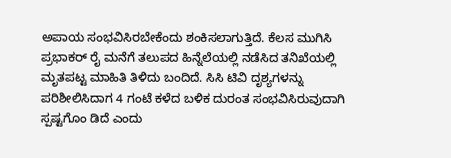ಅಪಾಯ ಸಂಭವಿಸಿರಬೇಕೆಂದು ಶಂಕಿಸಲಾಗುತ್ತಿದೆ. ಕೆಲಸ ಮುಗಿಸಿ ಪ್ರಭಾಕರ್ ರೈ ಮನೆಗೆ ತಲುಪದ ಹಿನ್ನೆಲೆಯಲ್ಲಿ ನಡೆಸಿದ ತನಿಖೆಯಲ್ಲಿ ಮೃತಪಟ್ಟ ಮಾಹಿತಿ ತಿಳಿದು ಬಂದಿದೆ. ಸಿಸಿ ಟಿವಿ ದೃಶ್ಯಗಳನ್ನು ಪರಿಶೀಲಿಸಿದಾಗ 4 ಗಂಟೆ ಕಳೆದ ಬಳಿಕ ದುರಂತ ಸಂಭವಿಸಿರುವುದಾಗಿ ಸ್ಪಷ್ಟಗೊಂ ಡಿದೆ ಎಂದು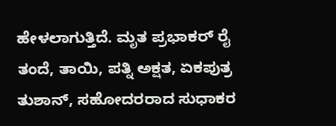ಹೇಳಲಾಗುತ್ತಿದೆ. ಮೃತ ಪ್ರಭಾಕರ್ ರೈ ತಂದೆ, ತಾಯಿ, ಪತ್ನಿ ಅಕ್ಷತ, ಏಕಪುತ್ರ ತುಶಾನ್, ಸಹೋದರರಾದ ಸುಧಾಕರ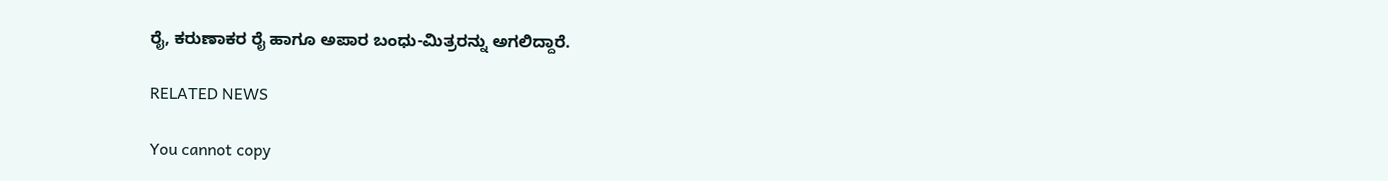ರೈ, ಕರುಣಾಕರ ರೈ ಹಾಗೂ ಅಪಾರ ಬಂಧು-ಮಿತ್ರರನ್ನು ಅಗಲಿದ್ದಾರೆ.

RELATED NEWS

You cannot copy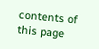contents of this page